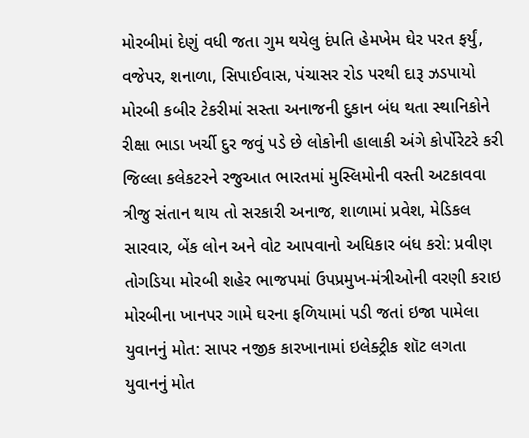મોરબીમાં દેણું વધી જતા ગુમ થયેલુ દંપતિ હેમખેમ ઘેર પરત ફર્યું, વજેપર, શનાળા, સિપાઈવાસ, પંચાસર રોડ પરથી દારૂ ઝડપાયો મોરબી કબીર ટેકરીમાં સસ્તા અનાજની દુકાન બંધ થતા સ્થાનિકોને રીક્ષા ભાડા ખર્ચી દુર જવું પડે છે લોકોની હાલાકી અંગે કોર્પોરેટરે કરી જિલ્લા કલેકટરને રજુઆત ભારતમાં મુસ્લિમોની વસ્તી અટકાવવા ત્રીજુ સંતાન થાય તો સરકારી અનાજ, શાળામાં પ્રવેશ, મેડિકલ સારવાર, બેંક લોન અને વોટ આપવાનો અધિકાર બંધ કરો: પ્રવીણ તોગડિયા મોરબી શહેર ભાજપમાં ઉપપ્રમુખ-મંત્રીઓની વરણી કરાઇ મોરબીના ખાનપર ગામે ઘરના ફળિયામાં પડી જતાં ઇજા પામેલા યુવાનનું મોત: સાપર નજીક કારખાનામાં ઇલેક્ટ્રીક શૉટ લગતા યુવાનનું મોત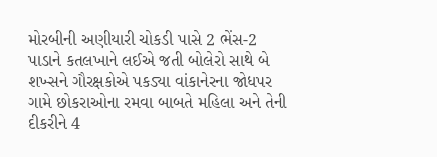મોરબીની અણીયારી ચોકડી પાસે 2 ભેંસ-2 પાડાને કતલખાને લઈએ જતી બોલેરો સાથે બે શખ્સને ગૌરક્ષકોએ પકડ્યા વાંકાનેરના જોધપર ગામે છોકરાઓના રમવા બાબતે મહિલા અને તેની દીકરીને 4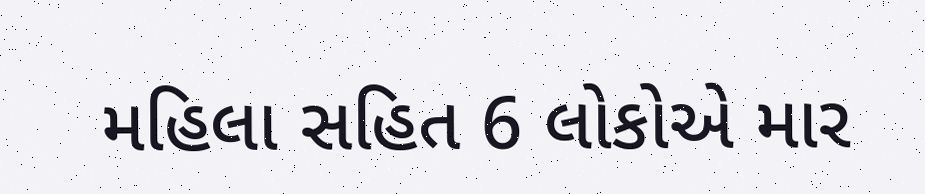મહિલા સહિત 6 લોકોએ માર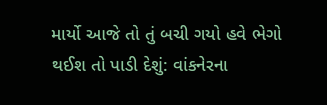માર્યો આજે તો તું બચી ગયો હવે ભેગો થઈશ તો પાડી દેશું: વાંકનેરના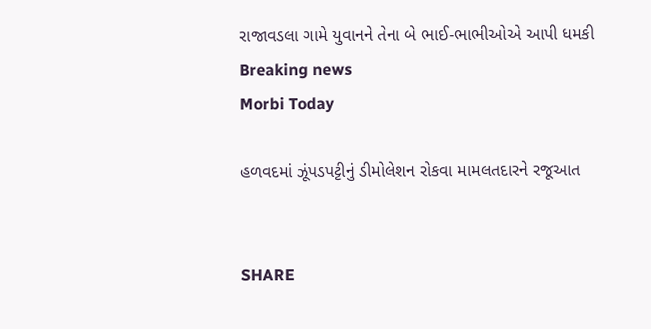રાજાવડલા ગામે યુવાનને તેના બે ભાઈ-ભાભીઓએ આપી ધમકી
Breaking news
Morbi Today

હળવદમાં ઝૂંપડપટ્ટીનું ડીમોલેશન રોકવા મામલતદારને રજૂઆત


SHARE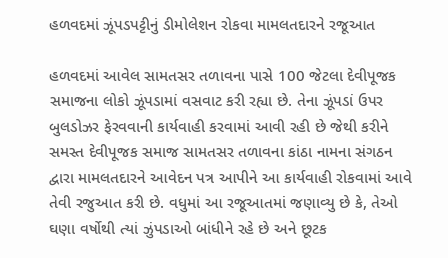હળવદમાં ઝૂંપડપટ્ટીનું ડીમોલેશન રોકવા મામલતદારને રજૂઆત

હળવદમાં આવેલ સામતસર તળાવના પાસે 100 જેટલા દેવીપૂજક સમાજના લોકો ઝૂંપડામાં વસવાટ કરી રહ્યા છે. તેના ઝૂંપડાં ઉપર બુલડોઝર ફેરવવાની કાર્યવાહી કરવામાં આવી રહી છે જેથી કરીને સમસ્ત દેવીપૂજક સમાજ સામતસર તળાવના કાંઠા નામના સંગઠન દ્વારા મામલતદારને આવેદન પત્ર આપીને આ કાર્યવાહી રોકવામાં આવે તેવી રજુઆત કરી છે. વધુમાં આ રજૂઆતમાં જણાવ્યુ છે કે, તેઓ ઘણા વર્ષોથી ત્યાં ઝુંપડાઓ બાંધીને રહે છે અને છૂટક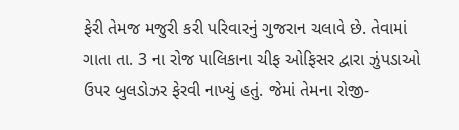ફેરી તેમજ મજુરી કરી પરિવારનું ગુજરાન ચલાવે છે. તેવામાં ગાતા તા. 3 ના રોજ પાલિકાના ચીફ ઓફિસર દ્વારા ઝુંપડાઓ ઉપર બુલડોઝર ફેરવી નાખ્યું હતું. જેમાં તેમના રોજી-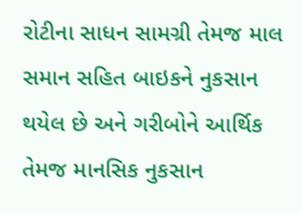રોટીના સાધન સામગ્રી તેમજ માલ સમાન સહિત બાઇકને નુકસાન થયેલ છે અને ગરીબોને આર્થિક તેમજ માનસિક નુકસાન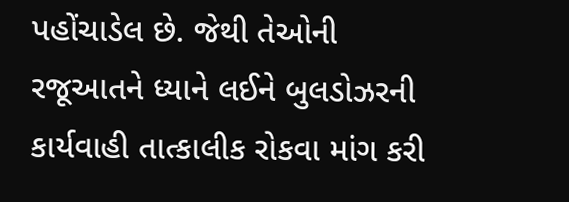પહોંચાડેલ છે. જેથી તેઓની રજૂઆતને ધ્યાને લઈને બુલડોઝરની કાર્યવાહી તાત્કાલીક રોકવા માંગ કરી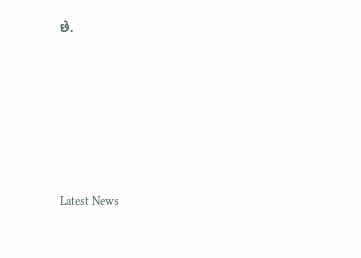છે.






Latest News